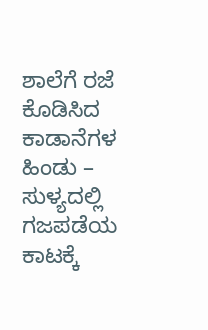ಶಾಲೆಗೆ ರಜೆ ಕೊಡಿಸಿದ ಕಾಡಾನೆಗಳ ಹಿಂಡು – ಸುಳ್ಯದಲ್ಲಿ ಗಜಪಡೆಯ ಕಾಟಕ್ಕೆ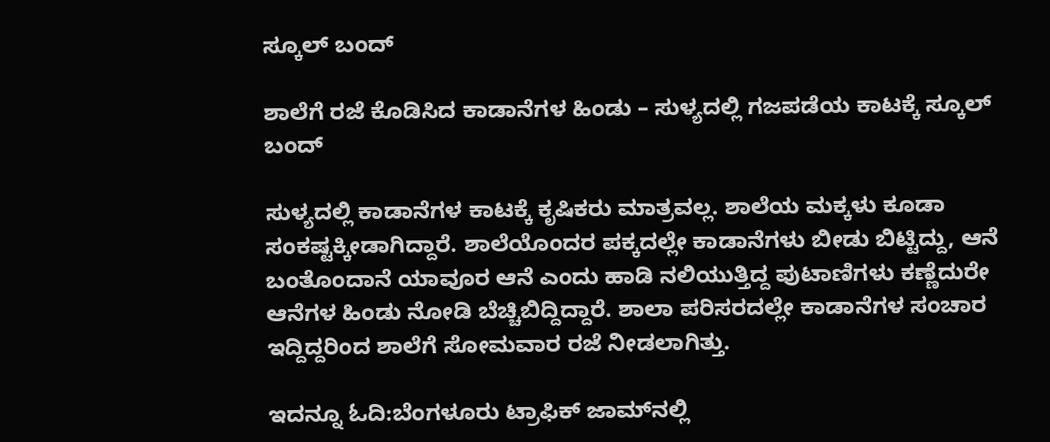ಸ್ಕೂಲ್ ಬಂದ್

ಶಾಲೆಗೆ ರಜೆ ಕೊಡಿಸಿದ ಕಾಡಾನೆಗಳ ಹಿಂಡು – ಸುಳ್ಯದಲ್ಲಿ ಗಜಪಡೆಯ ಕಾಟಕ್ಕೆ ಸ್ಕೂಲ್ ಬಂದ್

ಸುಳ್ಯದಲ್ಲಿ ಕಾಡಾನೆಗಳ ಕಾಟಕ್ಕೆ ಕೃಷಿಕರು ಮಾತ್ರವಲ್ಲ. ಶಾಲೆಯ ಮಕ್ಕಳು ಕೂಡಾ ಸಂಕಷ್ಟಕ್ಕೀಡಾಗಿದ್ದಾರೆ. ಶಾಲೆಯೊಂದರ ಪಕ್ಕದಲ್ಲೇ ಕಾಡಾನೆಗಳು ಬೀಡು ಬಿಟ್ಟಿದ್ದು, ಆನೆ ಬಂತೊಂದಾನೆ ಯಾವೂರ ಆನೆ ಎಂದು ಹಾಡಿ ನಲಿಯುತ್ತಿದ್ದ ಪುಟಾಣಿಗಳು ಕಣ್ಣೆದುರೇ ಆನೆಗಳ ಹಿಂಡು ನೋಡಿ ಬೆಚ್ಚಿಬಿದ್ದಿದ್ದಾರೆ. ಶಾಲಾ ಪರಿಸರದಲ್ಲೇ ಕಾಡಾನೆಗಳ ಸಂಚಾರ ಇದ್ದಿದ್ದರಿಂದ ಶಾಲೆಗೆ ಸೋಮವಾರ ರಜೆ ನೀಡಲಾಗಿತ್ತು.

ಇದನ್ನೂ ಓದಿ:ಬೆಂಗಳೂರು ಟ್ರಾಫಿಕ್ ಜಾಮ್‌ನಲ್ಲಿ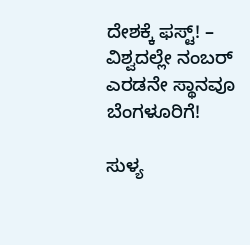ದೇಶಕ್ಕೆ ಫಸ್ಟ್! – ವಿಶ್ವದಲ್ಲೇ ನಂಬರ್ ಎರಡನೇ ಸ್ಥಾನವೂ ಬೆಂಗಳೂರಿಗೆ!

ಸುಳ್ಯ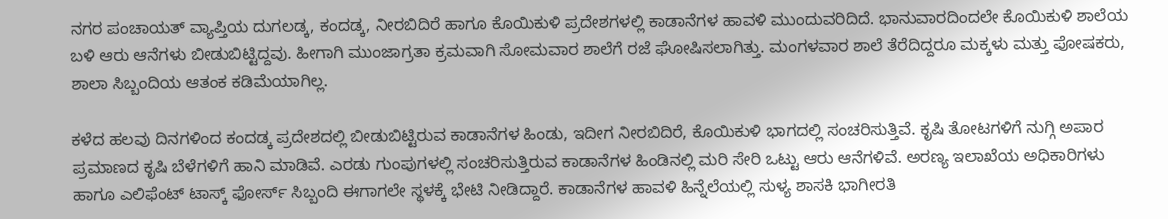ನಗರ ಪಂಚಾಯತ್‌ ವ್ಯಾಪ್ತಿಯ ದುಗಲಡ್ಕ, ಕಂದಡ್ಕ, ನೀರಬಿದಿರೆ ಹಾಗೂ ಕೊಯಿಕುಳಿ ಪ್ರದೇಶಗಳಲ್ಲಿ ಕಾಡಾನೆಗಳ ಹಾವಳಿ ಮುಂದುವರಿದಿದೆ. ಭಾನುವಾರದಿಂದಲೇ ಕೊಯಿಕುಳಿ ಶಾಲೆಯ ಬಳಿ ಆರು ಆನೆಗಳು ಬೀಡುಬಿಟ್ಟಿದ್ದವು. ಹೀಗಾಗಿ ಮುಂಜಾಗ್ರತಾ ಕ್ರಮವಾಗಿ ಸೋಮವಾರ ಶಾಲೆಗೆ ರಜೆ ಘೋಷಿಸಲಾಗಿತ್ತು. ಮಂಗಳವಾರ ಶಾಲೆ ತೆರೆದಿದ್ದರೂ ಮಕ್ಕಳು ಮತ್ತು ಪೋಷಕರು, ಶಾಲಾ ಸಿಬ್ಬಂದಿಯ ಆತಂಕ ಕಡಿಮೆಯಾಗಿಲ್ಲ.

ಕಳೆದ ಹಲವು ದಿನಗಳಿಂದ ಕಂದಡ್ಕ ಪ್ರದೇಶದಲ್ಲಿ ಬೀಡುಬಿಟ್ಟಿರುವ ಕಾಡಾನೆಗಳ ಹಿಂಡು, ಇದೀಗ ನೀರಬಿದಿರೆ, ಕೊಯಿಕುಳಿ ಭಾಗದಲ್ಲಿ ಸಂಚರಿಸುತ್ತಿವೆ. ಕೃಷಿ ತೋಟಗಳಿಗೆ ನುಗ್ಗಿ ಅಪಾರ ಪ್ರಮಾಣದ ಕೃಷಿ ಬೆಳೆಗಳಿಗೆ ಹಾನಿ ಮಾಡಿವೆ. ಎರಡು ಗುಂಪುಗಳಲ್ಲಿ ಸಂಚರಿಸುತ್ತಿರುವ ಕಾಡಾನೆಗಳ ಹಿಂಡಿನಲ್ಲಿ ಮರಿ ಸೇರಿ ಒಟ್ಟು ಆರು ಆನೆಗಳಿವೆ. ಅರಣ್ಯ ಇಲಾಖೆಯ ಅಧಿಕಾರಿಗಳು ಹಾಗೂ ಎಲಿಫೆಂಟ್ ಟಾಸ್ಕ್ ಫೋರ್ಸ್‌ ಸಿಬ್ಬಂದಿ ಈಗಾಗಲೇ ಸ್ಥಳಕ್ಕೆ ಭೇಟಿ ನೀಡಿದ್ದಾರೆ. ಕಾಡಾನೆಗಳ ಹಾವಳಿ ಹಿನ್ನೆಲೆಯಲ್ಲಿ ಸುಳ್ಯ ಶಾಸಕಿ ಭಾಗೀರತಿ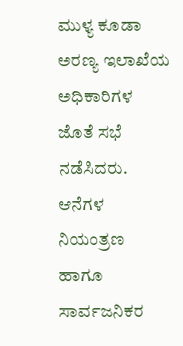ಮುಳ್ಯ ಕೂಡಾ ಅರಣ್ಯ ಇಲಾಖೆಯ ಅಧಿಕಾರಿಗಳ ಜೊತೆ ಸಭೆ ನಡೆಸಿದರು.  ಆನೆಗಳ ನಿಯಂತ್ರಣ ಹಾಗೂ ಸಾರ್ವಜನಿಕರ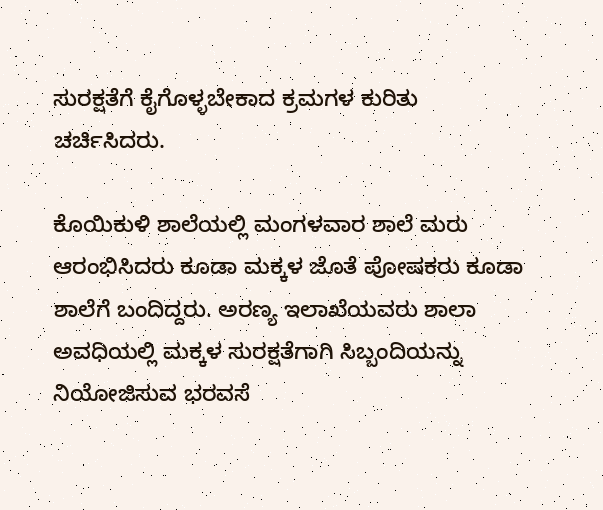ಸುರಕ್ಷತೆಗೆ ಕೈಗೊಳ್ಳಬೇಕಾದ ಕ್ರಮಗಳ ಕುರಿತು ಚರ್ಚಿಸಿದರು.

ಕೊಯಿಕುಳಿ ಶಾಲೆಯಲ್ಲಿ ಮಂಗಳವಾರ ಶಾಲೆ ಮರು ಆರಂಭಿಸಿದರು ಕೂಡಾ ಮಕ್ಕಳ ಜೊತೆ ಪೋಷಕರು ಕೂಡಾ ಶಾಲೆಗೆ ಬಂದಿದ್ದರು. ಅರಣ್ಯ ಇಲಾಖೆಯವರು ಶಾಲಾ ಅವಧಿಯಲ್ಲಿ ಮಕ್ಕಳ ಸುರಕ್ಷತೆಗಾಗಿ ಸಿಬ್ಬಂದಿಯನ್ನು ನಿಯೋಜಿಸುವ ಭರವಸೆ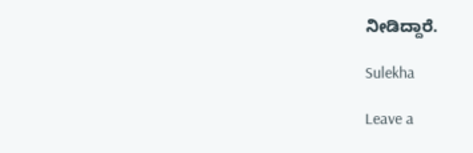ನೀಡಿದ್ದಾರೆ.

Sulekha

Leave a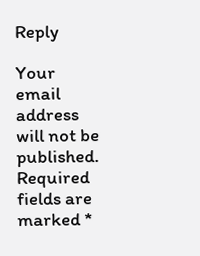Reply

Your email address will not be published. Required fields are marked *